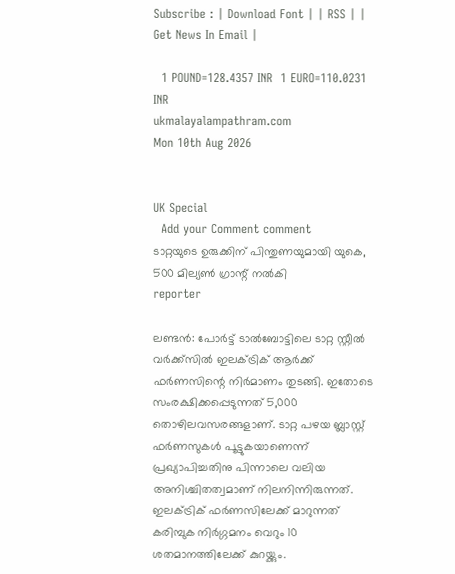Subscribe : | Download Font | | RSS | | Get News In Email |

  1 POUND=128.4357 INR  1 EURO=110.0231 INR
ukmalayalampathram.com
Mon 10th Aug 2026


UK Special
  Add your Comment comment
ടാറ്റയുടെ ഉരുക്കിന് പിന്തുണയുമായി യുകെ, 500 മില്യണ്‍ ഗ്രാന്റ് നല്‍കി
reporter

ലണ്ടന്‍: പോര്‍ട്ട് ടാല്‍ബോട്ടിലെ ടാറ്റ സ്റ്റീല്‍ വര്‍ക്ക്‌സില്‍ ഇലക്ട്രിക് ആര്‍ക്ക് ഫര്‍ണസിന്റെ നിര്‍മാണം തുടങ്ങി. ഇതോടെ സംരക്ഷിക്കപ്പെടുന്നത് 5,000 തൊഴിലവസരങ്ങളാണ്. ടാറ്റ പഴയ ബ്ലാസ്റ്റ് ഫര്‍ണസുകള്‍ പൂട്ടുകയാണെന്ന് പ്രഖ്യാപിച്ചതിനു പിന്നാലെ വലിയ അനിശ്ചിതത്വമാണ് നിലനിന്നിരുന്നത്. ഇലക്ട്രിക് ഫര്‍ണസിലേക്ക് മാറുന്നത് കരിമ്പുക നിര്‍ഗ്ഗമനം വെറും 10 ശതമാനത്തിലേക്ക് കുറയ്ക്കും.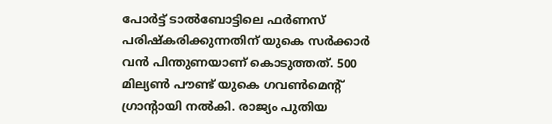പോര്‍ട്ട് ടാല്‍ബോട്ടിലെ ഫര്‍ണസ് പരിഷ്‌കരിക്കുന്നതിന് യുകെ സര്‍ക്കാര്‍ വന്‍ പിന്തുണയാണ് കൊടുത്തത്. 500 മില്യണ്‍ പൗണ്ട് യുകെ ഗവണ്‍മെന്റ് ഗ്രാന്റായി നല്‍കി. രാജ്യം പുതിയ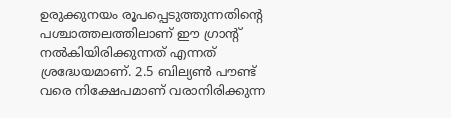ഉരുക്കുനയം രൂപപ്പെടുത്തുന്നതിന്റെ പശ്ചാത്തലത്തിലാണ് ഈ ഗ്രാന്റ് നല്‍കിയിരിക്കുന്നത് എന്നത് ശ്രദ്ധേയമാണ്. 2.5 ബില്യണ്‍ പൗണ്ട് വരെ നിക്ഷേപമാണ് വരാനിരിക്കുന്ന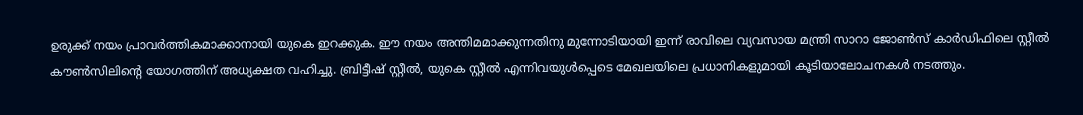ഉരുക്ക് നയം പ്രാവര്‍ത്തികമാക്കാനായി യുകെ ഇറക്കുക. ഈ നയം അന്തിമമാക്കുന്നതിനു മുന്നോടിയായി ഇന്ന് രാവിലെ വ്യവസായ മന്ത്രി സാറാ ജോണ്‍സ് കാര്‍ഡിഫിലെ സ്റ്റീല്‍ കൗണ്‍സിലിന്റെ യോഗത്തിന് അധ്യക്ഷത വഹിച്ചു. ബ്രിട്ടീഷ് സ്റ്റീല്‍, യുകെ സ്റ്റീല്‍ എന്നിവയുള്‍പ്പെടെ മേഖലയിലെ പ്രധാനികളുമായി കൂടിയാലോചനകള്‍ നടത്തും.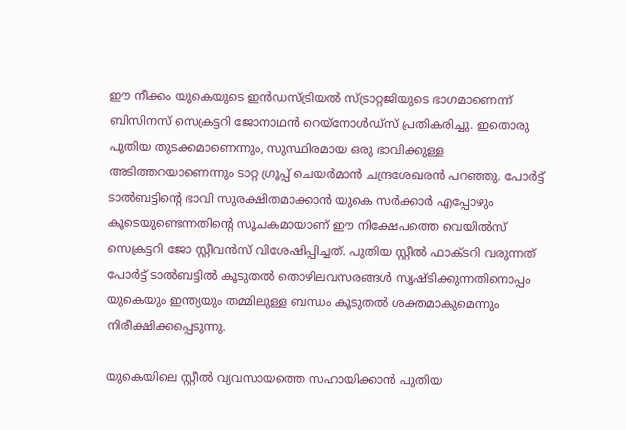ഈ നീക്കം യുകെയുടെ ഇന്‍ഡസ്ട്രിയല്‍ സ്ട്രാറ്റജിയുടെ ഭാഗമാണെന്ന് ബിസിനസ് സെക്രട്ടറി ജോനാഥന്‍ റെയ്‌നോള്‍ഡ്സ് പ്രതികരിച്ചു. ഇതൊരു പുതിയ തുടക്കമാണെന്നും, സുസ്ഥിരമായ ഒരു ഭാവിക്കുള്ള അടിത്തറയാണെന്നും ടാറ്റ ഗ്രൂപ്പ് ചെയര്‍മാന്‍ ചന്ദ്രശേഖരന്‍ പറഞ്ഞു. പോര്‍ട്ട് ടാല്‍ബട്ടിന്റെ ഭാവി സുരക്ഷിതമാക്കാന്‍ യുകെ സര്‍ക്കാര്‍ എപ്പോഴും കൂടെയുണ്ടെന്നതിന്റെ സൂചകമായാണ് ഈ നിക്ഷേപത്തെ വെയില്‍സ് സെക്രട്ടറി ജോ സ്റ്റീവന്‍സ് വിശേഷിപ്പിച്ചത്. പുതിയ സ്റ്റീല്‍ ഫാക്ടറി വരുന്നത് പോര്‍ട്ട് ടാല്‍ബട്ടില്‍ കൂടുതല്‍ തൊഴിലവസരങ്ങള്‍ സൃഷ്ടിക്കുന്നതിനൊപ്പം യുകെയും ഇന്ത്യയും തമ്മിലുള്ള ബന്ധം കൂടുതല്‍ ശക്തമാകുമെന്നും നിരീക്ഷിക്കപ്പെടുന്നു.

യുകെയിലെ സ്റ്റീല്‍ വ്യവസായത്തെ സഹായിക്കാന്‍ പുതിയ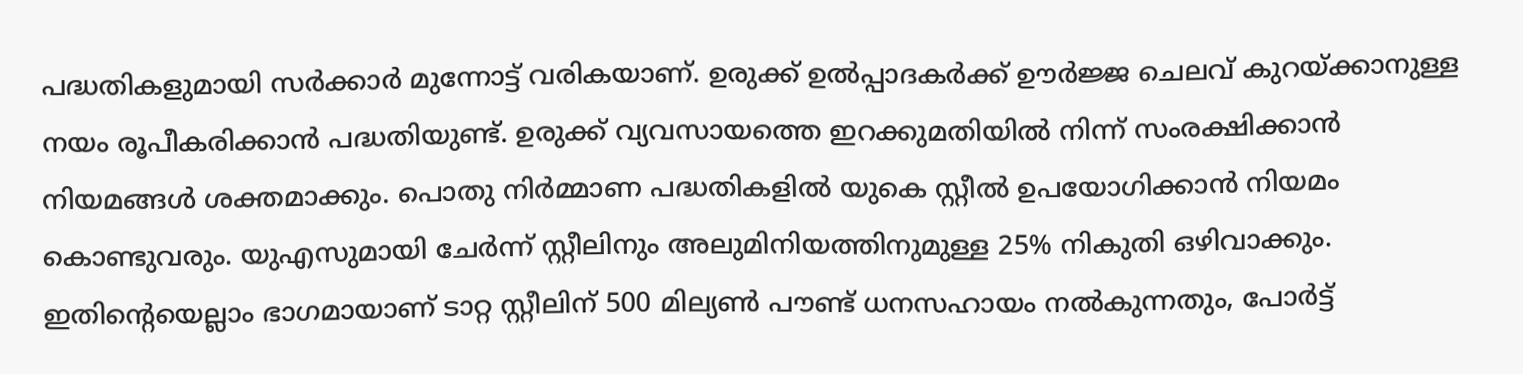പദ്ധതികളുമായി സര്‍ക്കാര്‍ മുന്നോട്ട് വരികയാണ്. ഉരുക്ക് ഉല്‍പ്പാദകര്‍ക്ക് ഊര്‍ജ്ജ ചെലവ് കുറയ്ക്കാനുള്ള നയം രൂപീകരിക്കാന്‍ പദ്ധതിയുണ്ട്. ഉരുക്ക് വ്യവസായത്തെ ഇറക്കുമതിയില്‍ നിന്ന് സംരക്ഷിക്കാന്‍ നിയമങ്ങള്‍ ശക്തമാക്കും. പൊതു നിര്‍മ്മാണ പദ്ധതികളില്‍ യുകെ സ്റ്റീല്‍ ഉപയോഗിക്കാന്‍ നിയമം കൊണ്ടുവരും. യുഎസുമായി ചേര്‍ന്ന് സ്റ്റീലിനും അലുമിനിയത്തിനുമുള്ള 25% നികുതി ഒഴിവാക്കും. ഇതിന്റെയെല്ലാം ഭാഗമായാണ് ടാറ്റ സ്റ്റീലിന് 500 മില്യണ്‍ പൗണ്ട് ധനസഹായം നല്‍കുന്നതും, പോര്‍ട്ട്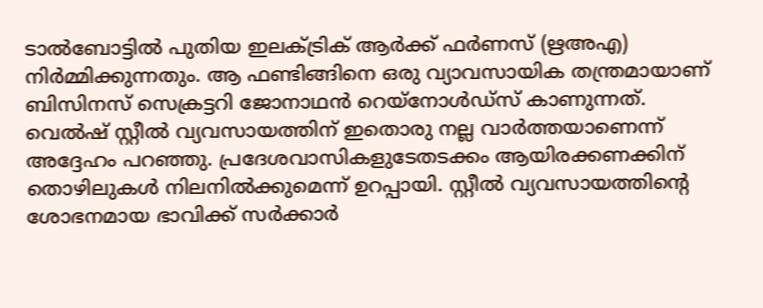ടാല്‍ബോട്ടില്‍ പുതിയ ഇലക്ട്രിക് ആര്‍ക്ക് ഫര്‍ണസ് (ഋഅഎ) നിര്‍മ്മിക്കുന്നതും. ആ ഫണ്ടിങ്ങിനെ ഒരു വ്യാവസായിക തന്ത്രമായാണ് ബിസിനസ് സെക്രട്ടറി ജോനാഥന്‍ റെയ്‌നോള്‍ഡ്‌സ് കാണുന്നത്. വെല്‍ഷ് സ്റ്റീല്‍ വ്യവസായത്തിന് ഇതൊരു നല്ല വാര്‍ത്തയാണെന്ന് അദ്ദേഹം പറഞ്ഞു. പ്രദേശവാസികളുടേതടക്കം ആയിരക്കണക്കിന് തൊഴിലുകള്‍ നിലനില്‍ക്കുമെന്ന് ഉറപ്പായി. സ്റ്റീല്‍ വ്യവസായത്തിന്റെ ശോഭനമായ ഭാവിക്ക് സര്‍ക്കാര്‍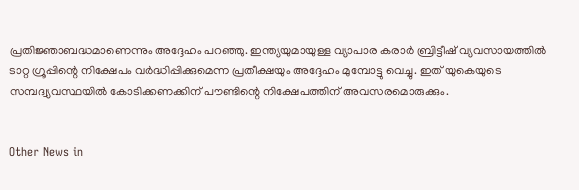പ്രതിജ്ഞാബദ്ധമാണെന്നും അദ്ദേഹം പറഞ്ഞു. ഇന്ത്യയുമായുള്ള വ്യാപാര കരാര്‍ ബ്രിട്ടീഷ് വ്യവസായത്തില്‍ ടാറ്റ ഗ്രൂപ്പിന്റെ നിക്ഷേപം വര്‍ദ്ധിപ്പിക്കുമെന്ന പ്രതീക്ഷയും അദ്ദേഹം മുമ്പോട്ടു വെച്ചു. ഇത് യുകെയുടെ സമ്പദ്വ്യവസ്ഥയില്‍ കോടിക്കണക്കിന് പൗണ്ടിന്റെ നിക്ഷേപത്തിന് അവസരമൊരുക്കും.


Other News in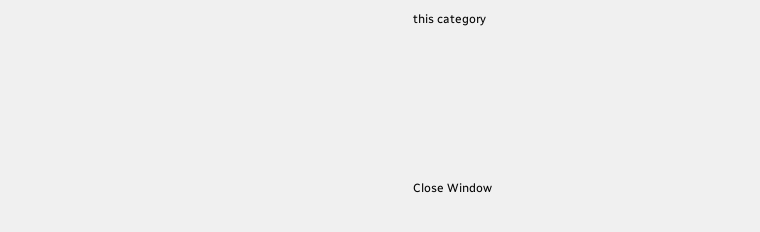this category








Close Window